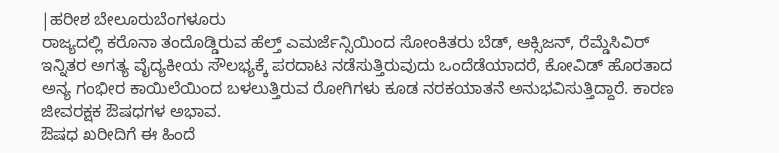|ಹರೀಶ ಬೇಲೂರುಬೆಂಗಳೂರು
ರಾಜ್ಯದಲ್ಲಿ ಕರೊನಾ ತಂದೊಡ್ಡಿರುವ ಹೆಲ್ತ್ ಎಮರ್ಜೆನ್ಸಿಯಿಂದ ಸೋಂಕಿತರು ಬೆಡ್, ಆಕ್ಸಿಜನ್, ರೆಮ್ಡೆಸಿವಿರ್ ಇನ್ನಿತರ ಅಗತ್ಯ ವೈದ್ಯಕೀಯ ಸೌಲಭ್ಯಕ್ಕೆ ಪರದಾಟ ನಡೆಸುತ್ತಿರುವುದು ಒಂದೆಡೆಯಾದರೆ, ಕೋವಿಡ್ ಹೊರತಾದ ಅನ್ಯ ಗಂಭೀರ ಕಾಯಿಲೆಯಿಂದ ಬಳಲುತ್ತಿರುವ ರೋಗಿಗಳು ಕೂಡ ನರಕಯಾತನೆ ಅನುಭವಿಸುತ್ತಿದ್ದಾರೆ. ಕಾರಣ ಜೀವರಕ್ಷಕ ಔಷಧಗಳ ಅಭಾವ.
ಔಷಧ ಖರೀದಿಗೆ ಈ ಹಿಂದೆ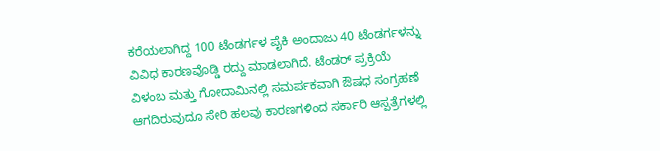ಕರೆಯಲಾಗಿದ್ದ 100 ಟೆಂಡರ್ಗಳ ಪೈಕಿ ಅಂದಾಜು 40 ಟೆಂಡರ್ಗಳನ್ನು ವಿವಿಧ ಕಾರಣವೊಡ್ಡಿ ರದ್ದು ಮಾಡಲಾಗಿದೆ. ಟೆಂಡರ್ ಪ್ರಕ್ರಿಯೆ ವಿಳಂಬ ಮತ್ತು ಗೋದಾಮಿನಲ್ಲಿ ಸಮರ್ಪಕವಾಗಿ ಔಷಧ ಸಂಗ್ರಹಣೆ ಆಗದಿರುವುದೂ ಸೇರಿ ಹಲವು ಕಾರಣಗಳಿಂದ ಸರ್ಕಾರಿ ಆಸ್ಪತ್ರೆಗಳಲ್ಲಿ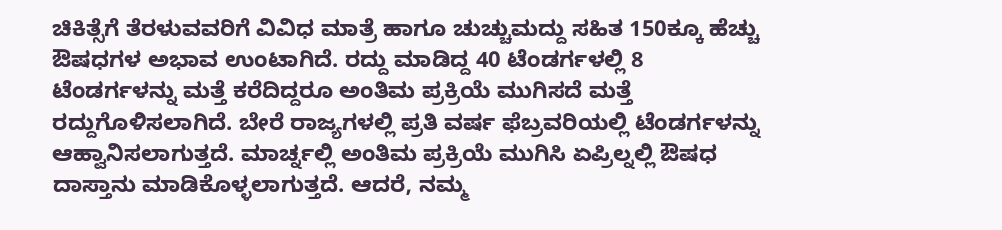ಚಿಕಿತ್ಸೆಗೆ ತೆರಳುವವರಿಗೆ ವಿವಿಧ ಮಾತ್ರೆ ಹಾಗೂ ಚುಚ್ಚುಮದ್ದು ಸಹಿತ 150ಕ್ಕೂ ಹೆಚ್ಚು ಔಷಧಗಳ ಅಭಾವ ಉಂಟಾಗಿದೆ. ರದ್ದು ಮಾಡಿದ್ದ 40 ಟೆಂಡರ್ಗಳಲ್ಲಿ 8 ಟೆಂಡರ್ಗಳನ್ನು ಮತ್ತೆ ಕರೆದಿದ್ದರೂ ಅಂತಿಮ ಪ್ರಕ್ರಿಯೆ ಮುಗಿಸದೆ ಮತ್ತೆ ರದ್ದುಗೊಳಿಸಲಾಗಿದೆ. ಬೇರೆ ರಾಜ್ಯಗಳಲ್ಲಿ ಪ್ರತಿ ವರ್ಷ ಫೆಬ್ರವರಿಯಲ್ಲಿ ಟೆಂಡರ್ಗಳನ್ನು ಆಹ್ವಾನಿಸಲಾಗುತ್ತದೆ. ಮಾರ್ಚ್ನಲ್ಲಿ ಅಂತಿಮ ಪ್ರಕ್ರಿಯೆ ಮುಗಿಸಿ ಏಪ್ರಿಲ್ನಲ್ಲಿ ಔಷಧ ದಾಸ್ತಾನು ಮಾಡಿಕೊಳ್ಳಲಾಗುತ್ತದೆ. ಆದರೆ, ನಮ್ಮ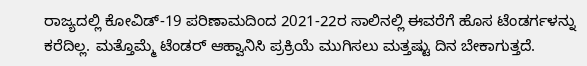ರಾಜ್ಯದಲ್ಲಿ ಕೋವಿಡ್-19 ಪರಿಣಾಮದಿಂದ 2021-22ರ ಸಾಲಿನಲ್ಲಿ ಈವರೆಗೆ ಹೊಸ ಟೆಂಡರ್ಗಳನ್ನು ಕರೆದಿಲ್ಲ. ಮತ್ತೊಮ್ಮೆ ಟೆಂಡರ್ ಆಹ್ವಾನಿಸಿ ಪ್ರಕ್ರಿಯೆ ಮುಗಿಸಲು ಮತ್ತಷ್ಟು ದಿನ ಬೇಕಾಗುತ್ತದೆ.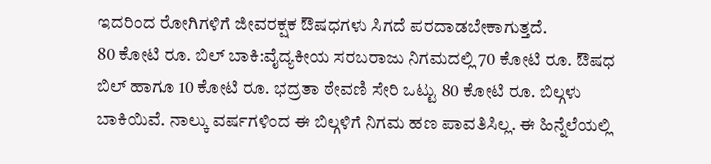ಇದರಿಂದ ರೋಗಿಗಳಿಗೆ ಜೀವರಕ್ಷಕ ಔಷಧಗಳು ಸಿಗದೆ ಪರದಾಡಬೇಕಾಗುತ್ತದೆ.
80 ಕೋಟಿ ರೂ. ಬಿಲ್ ಬಾಕಿ:ವೈದ್ಯಕೀಯ ಸರಬರಾಜು ನಿಗಮದಲ್ಲಿ 70 ಕೋಟಿ ರೂ. ಔಷಧ ಬಿಲ್ ಹಾಗೂ 10 ಕೋಟಿ ರೂ. ಭದ್ರತಾ ಠೇವಣಿ ಸೇರಿ ಒಟ್ಟು 80 ಕೋಟಿ ರೂ. ಬಿಲ್ಗಳು ಬಾಕಿಯಿವೆ. ನಾಲ್ಕು ವರ್ಷಗಳಿಂದ ಈ ಬಿಲ್ಗಳಿಗೆ ನಿಗಮ ಹಣ ಪಾವತಿಸಿಲ್ಲ. ಈ ಹಿನ್ನೆಲೆಯಲ್ಲಿ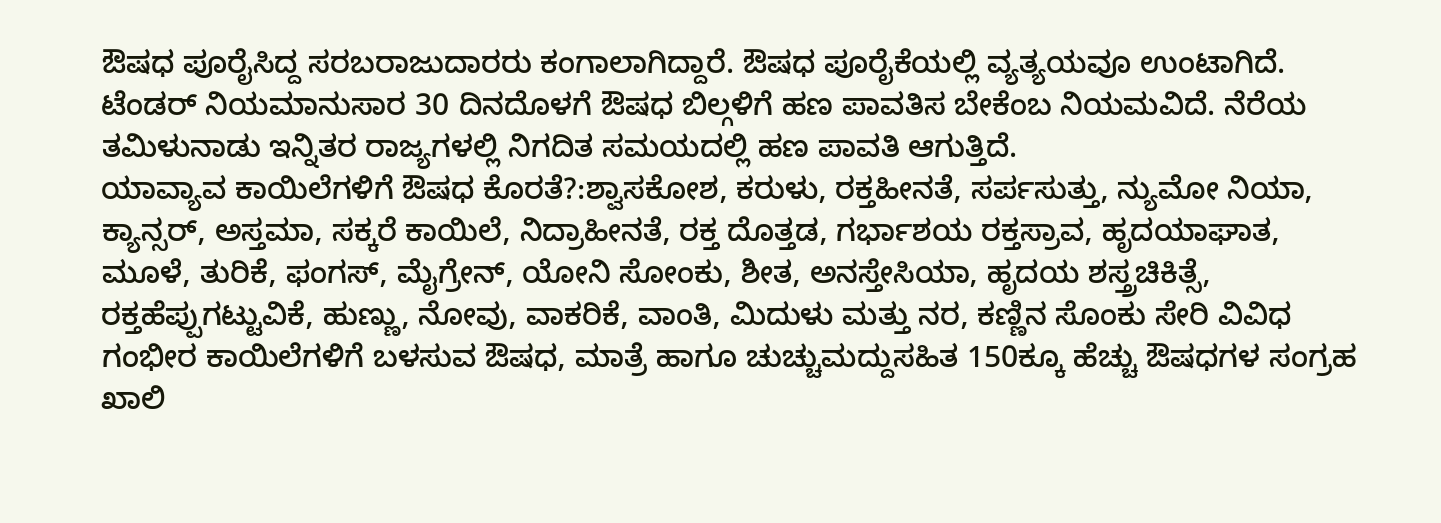ಔಷಧ ಪೂರೈಸಿದ್ದ ಸರಬರಾಜುದಾರರು ಕಂಗಾಲಾಗಿದ್ದಾರೆ. ಔಷಧ ಪೂರೈಕೆಯಲ್ಲಿ ವ್ಯತ್ಯಯವೂ ಉಂಟಾಗಿದೆ. ಟೆಂಡರ್ ನಿಯಮಾನುಸಾರ 30 ದಿನದೊಳಗೆ ಔಷಧ ಬಿಲ್ಗಳಿಗೆ ಹಣ ಪಾವತಿಸ ಬೇಕೆಂಬ ನಿಯಮವಿದೆ. ನೆರೆಯ ತಮಿಳುನಾಡು ಇನ್ನಿತರ ರಾಜ್ಯಗಳಲ್ಲಿ ನಿಗದಿತ ಸಮಯದಲ್ಲಿ ಹಣ ಪಾವತಿ ಆಗುತ್ತಿದೆ.
ಯಾವ್ಯಾವ ಕಾಯಿಲೆಗಳಿಗೆ ಔಷಧ ಕೊರತೆ?:ಶ್ವಾಸಕೋಶ, ಕರುಳು, ರಕ್ತಹೀನತೆ, ಸರ್ಪಸುತ್ತು, ನ್ಯುಮೋ ನಿಯಾ, ಕ್ಯಾನ್ಸರ್, ಅಸ್ತಮಾ, ಸಕ್ಕರೆ ಕಾಯಿಲೆ, ನಿದ್ರಾಹೀನತೆ, ರಕ್ತ ದೊತ್ತಡ, ಗರ್ಭಾಶಯ ರಕ್ತಸ್ರಾವ, ಹೃದಯಾಘಾತ, ಮೂಳೆ, ತುರಿಕೆ, ಫಂಗಸ್, ಮೈಗ್ರೇನ್, ಯೋನಿ ಸೋಂಕು, ಶೀತ, ಅನಸ್ತೇಸಿಯಾ, ಹೃದಯ ಶಸ್ತ್ರಚಿಕಿತ್ಸೆ, ರಕ್ತಹೆಪ್ಪುಗಟ್ಟುವಿಕೆ, ಹುಣ್ಣು, ನೋವು, ವಾಕರಿಕೆ, ವಾಂತಿ, ಮಿದುಳು ಮತ್ತು ನರ, ಕಣ್ಣಿನ ಸೊಂಕು ಸೇರಿ ವಿವಿಧ ಗಂಭೀರ ಕಾಯಿಲೆಗಳಿಗೆ ಬಳಸುವ ಔಷಧ, ಮಾತ್ರೆ ಹಾಗೂ ಚುಚ್ಚುಮದ್ದುಸಹಿತ 150ಕ್ಕೂ ಹೆಚ್ಚು ಔಷಧಗಳ ಸಂಗ್ರಹ ಖಾಲಿ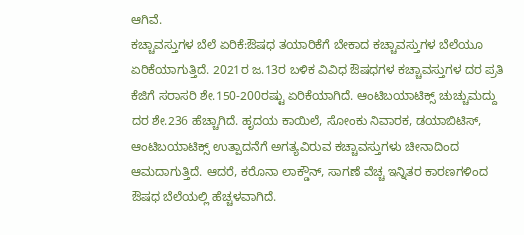ಆಗಿವೆ.
ಕಚ್ಚಾವಸ್ತುಗಳ ಬೆಲೆ ಏರಿಕೆ:ಔಷಧ ತಯಾರಿಕೆಗೆ ಬೇಕಾದ ಕಚ್ಚಾವಸ್ತುಗಳ ಬೆಲೆಯೂ ಏರಿಕೆಯಾಗುತ್ತಿದೆ. 2021ರ ಜ.13ರ ಬಳಿಕ ವಿವಿಧ ಔಷಧಗಳ ಕಚ್ಚಾವಸ್ತುಗಳ ದರ ಪ್ರತಿ ಕೆಜಿಗೆ ಸರಾಸರಿ ಶೇ.150-200ರಷ್ಟು ಏರಿಕೆಯಾಗಿದೆ. ಆಂಟಿಬಯಾಟಿಕ್ಸ್ ಚುಚ್ಚುಮದ್ದು ದರ ಶೇ.236 ಹೆಚ್ಚಾಗಿದೆ. ಹೃದಯ ಕಾಯಿಲೆ, ಸೋಂಕು ನಿವಾರಕ, ಡಯಾಬಿಟಿಸ್, ಆಂಟಿಬಯಾಟಿಕ್ಸ್ ಉತ್ಪಾದನೆಗೆ ಅಗತ್ಯವಿರುವ ಕಚ್ಚಾವಸ್ತುಗಳು ಚೀನಾದಿಂದ ಆಮದಾಗುತ್ತಿದೆ. ಆದರೆ, ಕರೊನಾ ಲಾಕ್ಡೌನ್, ಸಾಗಣೆ ವೆಚ್ಚ ಇನ್ನಿತರ ಕಾರಣಗಳಿಂದ ಔಷಧ ಬೆಲೆಯಲ್ಲಿ ಹೆಚ್ಚಳವಾಗಿದೆ.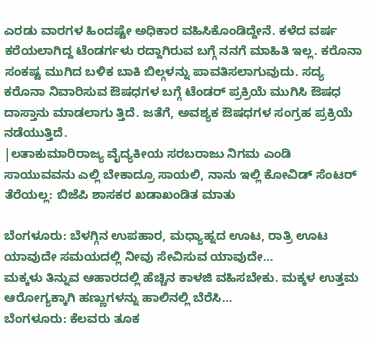ಎರಡು ವಾರಗಳ ಹಿಂದಷ್ಟೇ ಅಧಿಕಾರ ವಹಿಸಿಕೊಂಡಿದ್ದೇನೆ. ಕಳೆದ ವರ್ಷ ಕರೆಯಲಾಗಿದ್ದ ಟೆಂಡರ್ಗಳು ರದ್ದಾಗಿರುವ ಬಗ್ಗೆ ನನಗೆ ಮಾಹಿತಿ ಇಲ್ಲ. ಕರೊನಾ ಸಂಕಷ್ಟ ಮುಗಿದ ಬಳಿಕ ಬಾಕಿ ಬಿಲ್ಗಳನ್ನು ಪಾವತಿಸಲಾಗುವುದು. ಸದ್ಯ ಕರೊನಾ ನಿವಾರಿಸುವ ಔಷಧಗಳ ಬಗ್ಗೆ ಟೆಂಡರ್ ಪ್ರಕ್ರಿಯೆ ಮುಗಿಸಿ ಔಷಧ ದಾಸ್ತಾನು ಮಾಡಲಾಗು ತ್ತಿದೆ. ಜತೆಗೆ, ಅವಶ್ಯಕ ಔಷಧಗಳ ಸಂಗ್ರಹ ಪ್ರಕ್ರಿಯೆ ನಡೆಯುತ್ತಿದೆ.
|ಲತಾಕುಮಾರಿರಾಜ್ಯ ವೈದ್ಯಕೀಯ ಸರಬರಾಜು ನಿಗಮ ಎಂಡಿ
ಸಾಯುವವನು ಎಲ್ಲಿ ಬೇಕಾದ್ರೂ ಸಾಯಲಿ, ನಾನು ಇಲ್ಲಿ ಕೋವಿಡ್ ಸೆಂಟರ್ ತೆರೆಯಲ್ಲ: ಬಿಜೆಪಿ ಶಾಸಕರ ಖಡಾಖಂಡಿತ ಮಾತು

ಬೆಂಗಳೂರು: ಬೆಳಗ್ಗಿನ ಉಪಹಾರ, ಮಧ್ಯಾಹ್ನದ ಊಟ, ರಾತ್ರಿ ಊಟ ಯಾವುದೇ ಸಮಯದಲ್ಲಿ ನೀವು ಸೇವಿಸುವ ಯಾವುದೇ…
ಮಕ್ಕಳು ತಿನ್ನುವ ಆಹಾರದಲ್ಲಿ ಹೆಚ್ಚಿನ ಕಾಳಜಿ ವಹಿಸಬೇಕು. ಮಕ್ಕಳ ಉತ್ತಮ ಆರೋಗ್ಯಕ್ಕಾಗಿ ಹಣ್ಣುಗಳನ್ನು ಹಾಲಿನಲ್ಲಿ ಬೆರೆಸಿ…
ಬೆಂಗಳೂರು: ಕೆಲವರು ತೂಕ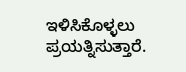ಇಳಿಸಿಕೊಳ್ಳಲು ಪ್ರಯತ್ನಿಸುತ್ತಾರೆ.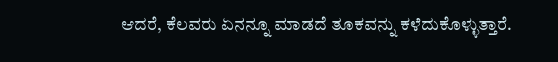ಆದರೆ, ಕೆಲವರು ಏನನ್ನೂ ಮಾಡದೆ ತೂಕವನ್ನು ಕಳೆದುಕೊಳ್ಳುತ್ತಾರೆ.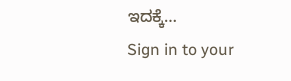ಇದಕ್ಕೆ…
Sign in to your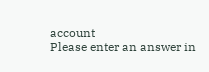account
Please enter an answer in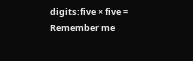digits:five × five =
Remember me